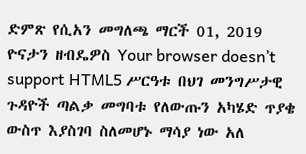ድምጽ የሲአን መግለጫ ማርች 01, 2019 ዮናታን ዘብዴዎስ Your browser doesn’t support HTML5 ሥርዓቱ በህገ መንግሥታዊ ጉዳዮች ጣልቃ መግባቱ የለውጡን አካሄድ ጥያቄ ውስጥ እያስገባ ስለመሆኑ ማሳያ ነው አለ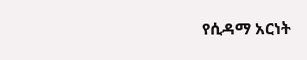የሲዳማ አርነት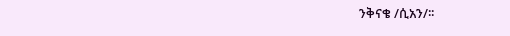ንቅናቄ /ሲአን/፡፡